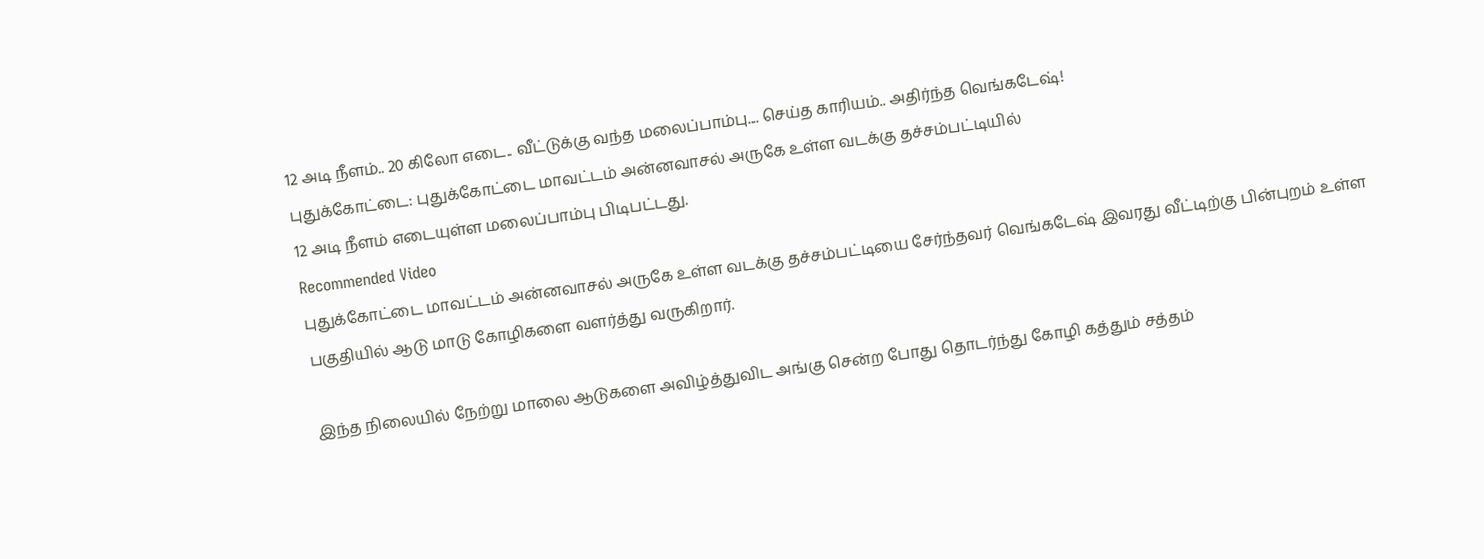12 அடி நீளம்.. 20 கிலோ எடை.. வீட்டுக்கு வந்த மலைப்பாம்பு.... செய்த காரியம்.. அதிர்ந்த வெங்கடேஷ்!
புதுக்கோட்டை: புதுக்கோட்டை மாவட்டம் அன்னவாசல் அருகே உள்ள வடக்கு தச்சம்பட்டியில்
12 அடி நீளம் எடையுள்ள மலைப்பாம்பு பிடிபட்டது.
Recommended Video
புதுக்கோட்டை மாவட்டம் அன்னவாசல் அருகே உள்ள வடக்கு தச்சம்பட்டியை சேர்ந்தவர் வெங்கடேஷ் இவரது வீட்டிற்கு பின்புறம் உள்ள பகுதியில் ஆடு மாடு கோழிகளை வளர்த்து வருகிறார்.

இந்த நிலையில் நேற்று மாலை ஆடுகளை அவிழ்த்துவிட அங்கு சென்ற போது தொடர்ந்து கோழி கத்தும் சத்தம்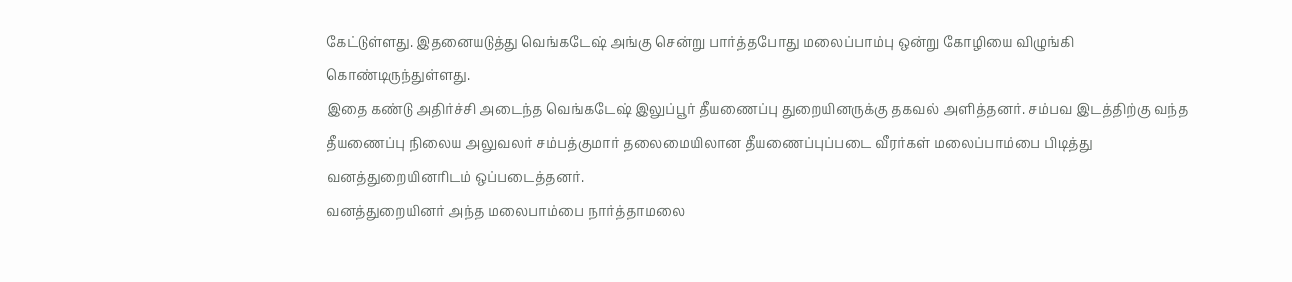கேட்டுள்ளது. இதனையடுத்து வெங்கடேஷ் அங்கு சென்று பார்த்தபோது மலைப்பாம்பு ஒன்று கோழியை விழுங்கி கொண்டிருந்துள்ளது.
இதை கண்டு அதிர்ச்சி அடைந்த வெங்கடேஷ் இலுப்பூர் தீயணைப்பு துறையினருக்கு தகவல் அளித்தனர். சம்பவ இடத்திற்கு வந்த தீயணைப்பு நிலைய அலுவலர் சம்பத்குமார் தலைமையிலான தீயணைப்புப்படை வீரர்கள் மலைப்பாம்பை பிடித்து வனத்துறையினரிடம் ஒப்படைத்தனர்.
வனத்துறையினர் அந்த மலைபாம்பை நார்த்தாமலை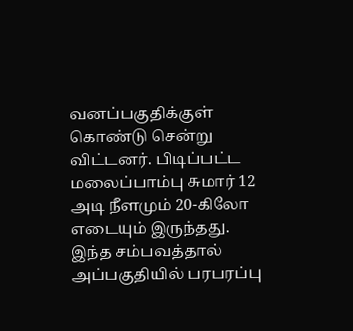வனப்பகுதிக்குள் கொண்டு சென்று விட்டனர். பிடிப்பட்ட மலைப்பாம்பு சுமார் 12 அடி நீளமும் 20-கிலோ எடையும் இருந்தது.
இந்த சம்பவத்தால் அப்பகுதியில் பரபரப்பு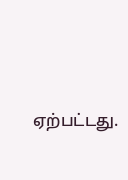ஏற்பட்டது.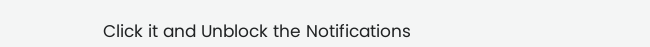Click it and Unblock the Notifications